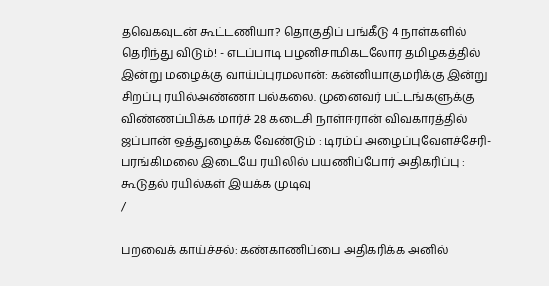தவெகவுடன் கூட்டணியா? தொகுதிப் பங்கீடு 4 நாள்களில் தெரிந்து விடும்! - எடப்பாடி பழனிசாமிகடலோர தமிழகத்தில் இன்று மழைக்கு வாய்ப்புரமலான்: கன்னியாகுமரிக்கு இன்று சிறப்பு ரயில்அண்ணா பல்கலை. முனைவர் பட்டங்களுக்கு விண்ணப்பிக்க மார்ச் 28 கடைசி நாள்ஈரான் விவகாரத்தில் ஜப்பான் ஒத்துழைக்க வேண்டும் : டிரம்ப் அழைப்புவேளச்சேரி-பரங்கிமலை இடையே ரயிலில் பயணிப்போர் அதிகரிப்பு : கூடுதல் ரயில்கள் இயக்க முடிவு
/

பறவைக் காய்ச்சல்: கண்காணிப்பை அதிகரிக்க அனில்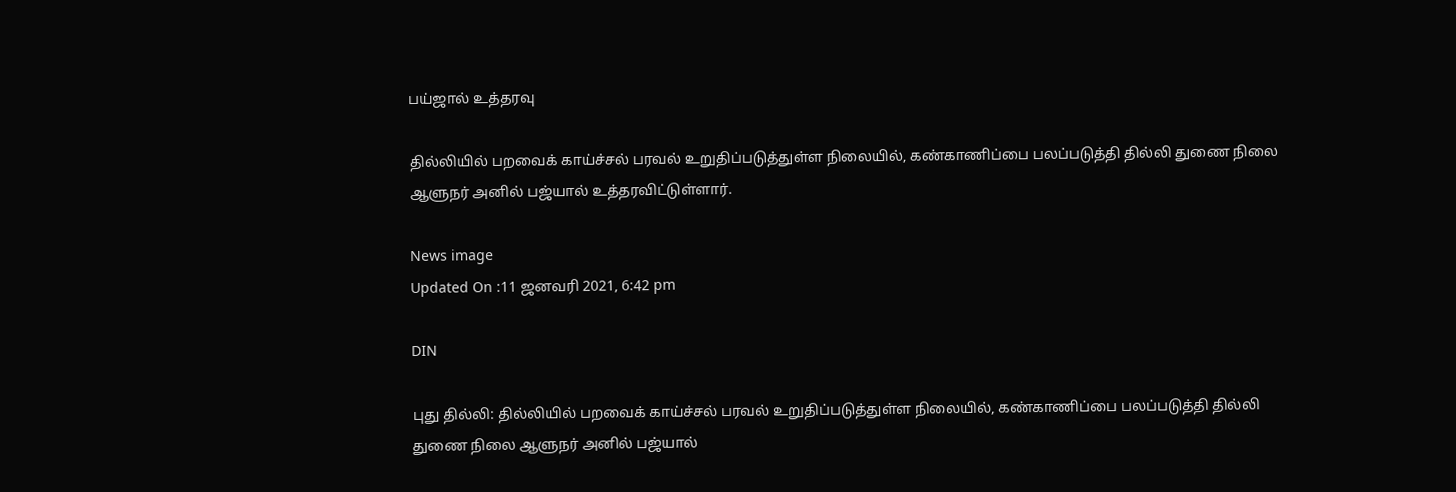பய்ஜால் உத்தரவு

தில்லியில் பறவைக் காய்ச்சல் பரவல் உறுதிப்படுத்துள்ள நிலையில், கண்காணிப்பை பலப்படுத்தி தில்லி துணை நிலை ஆளுநர் அனில் பஜ்யால் உத்தரவிட்டுள்ளார்.

News image
Updated On :11 ஜனவரி 2021, 6:42 pm

DIN

புது தில்லி: தில்லியில் பறவைக் காய்ச்சல் பரவல் உறுதிப்படுத்துள்ள நிலையில், கண்காணிப்பை பலப்படுத்தி தில்லி துணை நிலை ஆளுநர் அனில் பஜ்யால்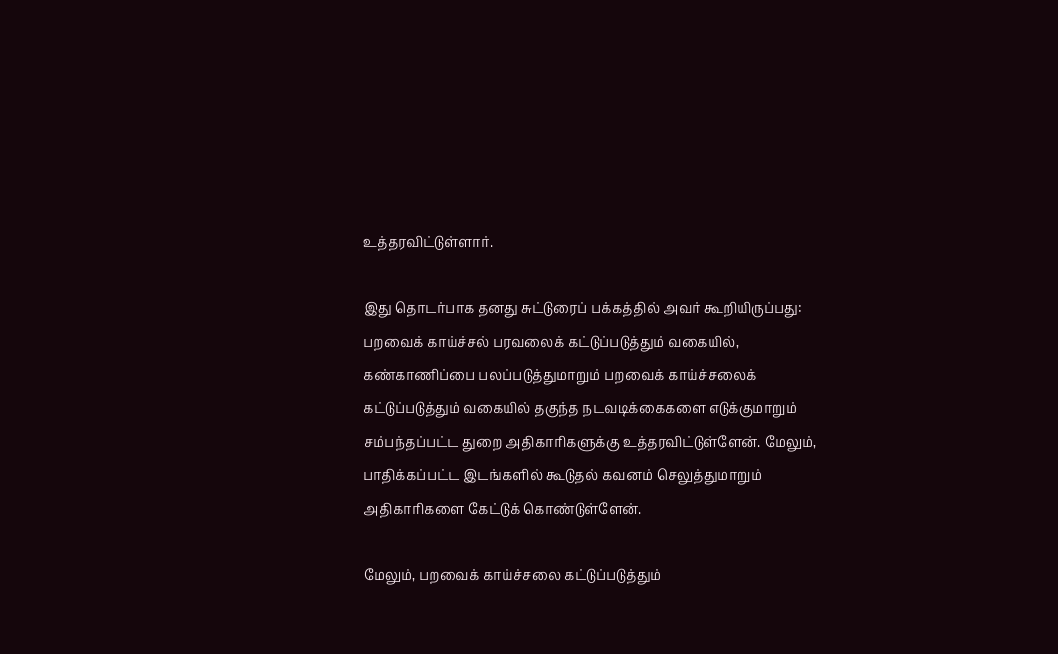உத்தரவிட்டுள்ளார்.

இது தொடர்பாக தனது சுட்டுரைப் பக்கத்தில் அவர் கூறியிருப்பது: பறவைக் காய்ச்சல் பரவலைக் கட்டுப்படுத்தும் வகையில், கண்காணிப்பை பலப்படுத்துமாறும் பறவைக் காய்ச்சலைக் கட்டுப்படுத்தும் வகையில் தகுந்த நடவடிக்கைகளை எடுக்குமாறும் சம்பந்தப்பட்ட துறை அதிகாரிகளுக்கு உத்தரவிட்டுள்ளேன். மேலும், பாதிக்கப்பட்ட இடங்களில் கூடுதல் கவனம் செலுத்துமாறும் அதிகாரிகளை கேட்டுக் கொண்டுள்ளேன்.

மேலும், பறவைக் காய்ச்சலை கட்டுப்படுத்தும்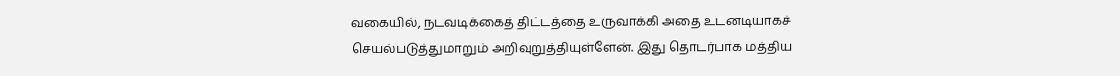வகையில், நடவடிக்கைத் திட்டத்தை உருவாக்கி அதை உடனடியாகச் செயல்படுத்துமாறும் அறிவுறுத்தியுள்ளேன். இது தொடர்பாக மத்திய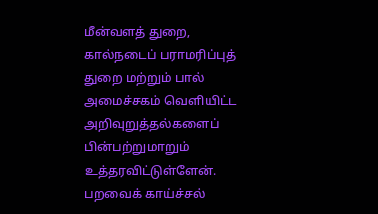மீன்வளத் துறை, கால்நடைப் பராமரிப்புத் துறை மற்றும் பால் அமைச்சகம் வெளியிட்ட அறிவுறுத்தல்களைப் பின்பற்றுமாறும் உத்தரவிட்டுள்ளேன். பறவைக் காய்ச்சல்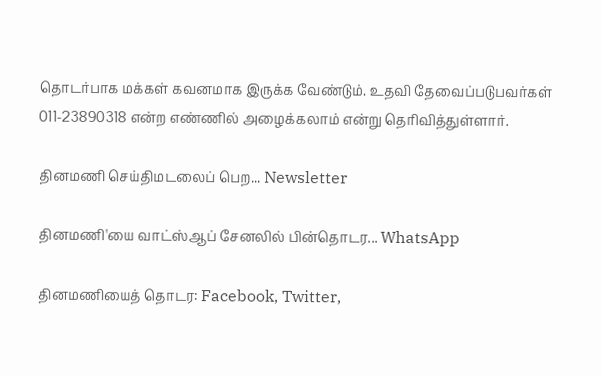தொடர்பாக மக்கள் கவனமாக இருக்க வேண்டும். உதவி தேவைப்படுபவர்கள் 011-23890318 என்ற எண்ணில் அழைக்கலாம் என்று தெரிவித்துள்ளார்.

தினமணி செய்திமடலைப் பெற... Newsletter

தினமணி'யை வாட்ஸ்ஆப் சேனலில் பின்தொடர... WhatsApp

தினமணியைத் தொடர: Facebook, Twitter,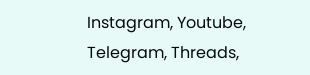Instagram, Youtube, Telegram, Threads,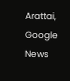Arattai, Google News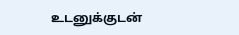உடனுக்குடன்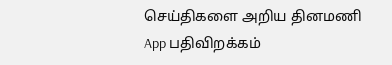செய்திகளை அறிய தினமணி App பதிவிறக்கம்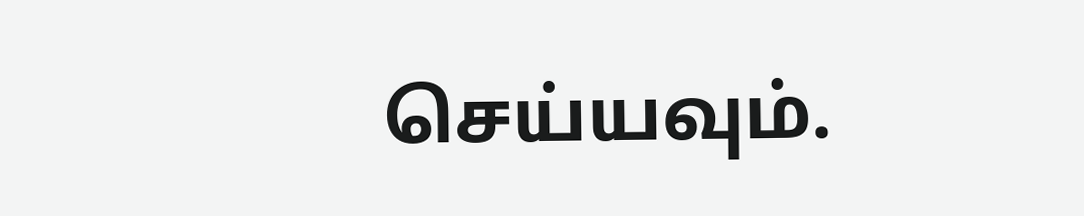செய்யவும்.